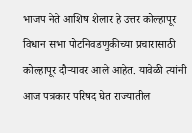भाजप नेते आशिष शेलार हे उत्तर कोल्हापूर विधान सभा पोटनिवडणुकीच्या प्रचारासाठी कोल्हापूर दौऱ्यावर आले आहेत. यावेळी त्यांनी आज पत्रकार परिषद घेत राज्यातील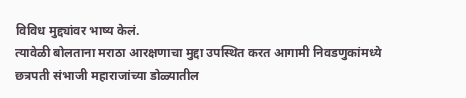विविध मुद्द्यांवर भाष्य केलं.
त्यावेळी बोलताना मराठा आरक्षणाचा मुद्दा उपस्थित करत आगामी निवडणुकांमध्ये छत्रपती संभाजी महाराजांच्या डोळ्यातील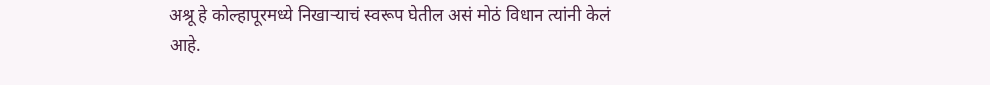अश्रू हे कोल्हापूरमध्ये निखाऱ्याचं स्वरूप घेतील असं मोठं विधान त्यांनी केलं आहे.